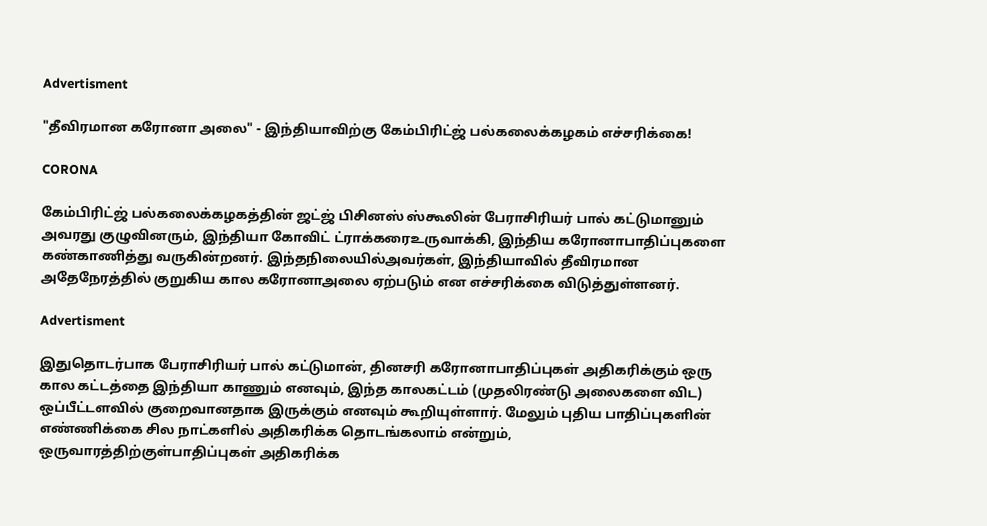Advertisment

"தீவிரமான கரோனா அலை" - இந்தியாவிற்கு கேம்பிரிட்ஜ் பல்கலைக்கழகம் எச்சரிக்கை!

CORONA

கேம்பிரிட்ஜ் பல்கலைக்கழகத்தின் ஜட்ஜ் பிசினஸ் ஸ்கூலின் பேராசிரியர் பால் கட்டுமானும் அவரது குழுவினரும், இந்தியா கோவிட் ட்ராக்கரைஉருவாக்கி, இந்திய கரோனாபாதிப்புகளை கண்காணித்து வருகின்றனர். இந்தநிலையில்அவர்கள், இந்தியாவில் தீவிரமான அதேநேரத்தில் குறுகிய கால கரோனாஅலை ஏற்படும் என எச்சரிக்கை விடுத்துள்ளனர்.

Advertisment

இதுதொடர்பாக பேராசிரியர் பால் கட்டுமான், தினசரி கரோனாபாதிப்புகள் அதிகரிக்கும் ஒரு கால கட்டத்தை இந்தியா காணும் எனவும், இந்த காலகட்டம் (முதலிரண்டு அலைகளை விட) ஒப்பீட்டளவில் குறைவானதாக இருக்கும் எனவும் கூறியுள்ளார். மேலும் புதிய பாதிப்புகளின் எண்ணிக்கை சில நாட்களில் அதிகரிக்க தொடங்கலாம் என்றும், ஒருவாரத்திற்குள்பாதிப்புகள் அதிகரிக்க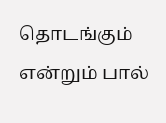தொடங்கும் என்றும் பால்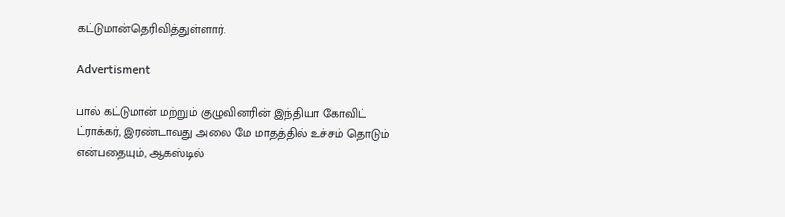கட்டுமான்தெரிவித்துள்ளார்.

Advertisment

பால் கட்டுமான் மற்றும் குழுவினரின் இந்தியா கோவிட் ட்ராக்கர், இரண்டாவது அலை மே மாதத்தில் உச்சம் தொடும் என்பதையும், ஆகஸ்டில்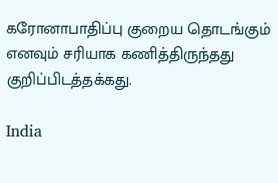கரோனாபாதிப்பு குறைய தொடங்கும் எனவும் சரியாக கணித்திருந்தது குறிப்பிடத்தக்கது.

India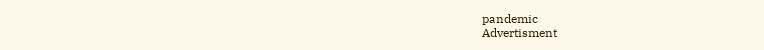pandemic
Advertisment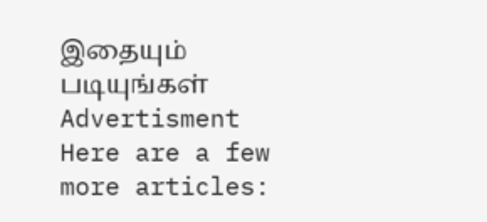இதையும் படியுங்கள்
Advertisment
Here are a few more articles: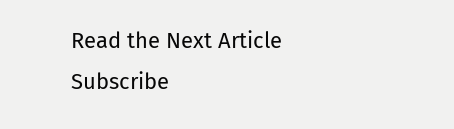Read the Next Article
Subscribe